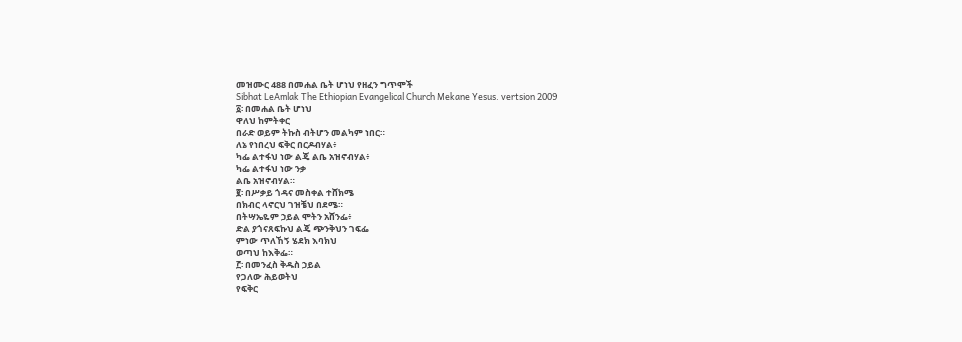መዝሙር 488 በመሐል ቤት ሆነህ የዘፈን ግጥሞች
Sibhat LeAmlak The Ethiopian Evangelical Church Mekane Yesus. vertsion 2009
፩፡ በመሐል ቤት ሆነህ
ዋለህ ከምትቀር
በራድ ወይም ትኩስ ብትሆን መልካም ነበር።
ለኔ የነበረህ ፍቅር በርዶብሃል፥
ካፌ ልተፋህ ነው ልጄ ልቤ አዝኖብሃል፥
ካፌ ልተፋህ ነው ንቃ
ልቤ አዝኖብሃል።
፪፡ በሥቃይ ጎዳና መስቀል ተሸክሜ
በክብር ላኖርህ ገዝቼህ በደሜ።
በትሣኤዬም ኃይል ሞትን አሸንፌ፥
ድል ያጎናጸፍኩህ ልጄ ጭንቅህን ገፍፌ
ምነው ጥለኸኝ ሄደክ እባክህ
ወጣህ ከእቅፌ።
፫፡ በመንፈስ ቅዱስ ኃይል
የጋለው ሕይወትህ
የፍቅር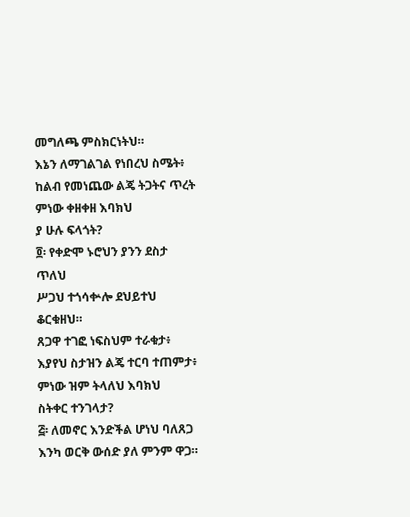መግለጫ ምስክርነትህ።
እኔን ለማገልገል የነበረህ ስሜት፥
ከልብ የመነጨው ልጄ ትጋትና ጥረት
ምነው ቀዘቀዘ እባክህ
ያ ሁሉ ፍላጎት?
፬፡ የቀድሞ ኑሮህን ያንን ደስታ ጥለህ
ሥጋህ ተጎሳቍሎ ደህይተህ ቆርቁዘህ።
ጸጋዋ ተገፎ ነፍስህም ተራቁታ፥
እያየህ ስታዝን ልጄ ተርባ ተጠምታ፥
ምነው ዝም ትላለህ እባክህ
ስትቀር ተንገላታ?
፭፡ ለመኖር እንድችል ሆነህ ባለጸጋ
እንካ ወርቅ ውሰድ ያለ ምንም ዋጋ።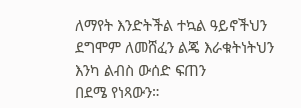ለማየት እንድትችል ተኳል ዓይኖችህን
ደግሞም ለመሸፈን ልጄ እራቁትነትህን
እንካ ልብስ ውሰድ ፍጠን
በደሜ የነጻውን።